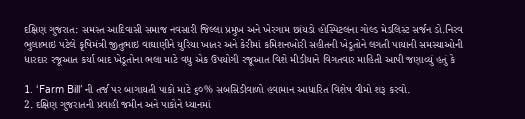દક્ષિણ ગુજરાત: સમસ્ત આદિવાસી સમાજ નવસારી જિલ્લા પ્રમુખ અને ખેરગામ છાંયડો હોસ્પિટલના ગોલ્ડ મેડલિસ્ટ સર્જન ડો.નિરવ ભુલાભાઇ પટેલે કૃષિમંત્રી જીતુભાઇ વાઘાણીને યુરિયા ખાતર અને કેરીમાં કમિશનખોરી સહીતની ખેડૂતોને લગતી પાયાની સમસ્યાઓની ધારદાર રજૂઆત કર્યા બાદ ખેડૂતોના ભલા માટે વધુ એક ઉપયોગી રજૂઆત વિશે મીડીયાને વિગતવાર માહિતી આપી જણાવ્યું હતું કે

1. ‘Farm Bill’ ની તર્જ પર બાગાયતી પાકો માટે ૬૦% સબસિડીવાળો હવામાન આધારિત વિશેષ વીમો શરૂ કરવો.
2. દક્ષિણ ગુજરાતની પ્રવાહી જમીન અને પાકોને ધ્યાનમાં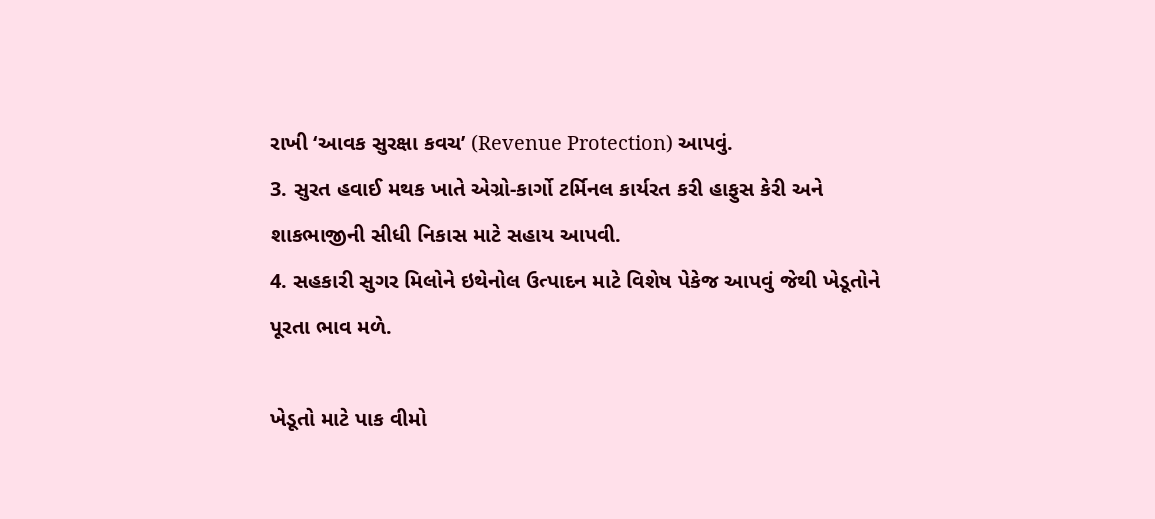રાખી ‘આવક સુરક્ષા કવચ’ (Revenue Protection) આપવું.
3. સુરત હવાઈ મથક ખાતે એગ્રો-કાર્ગો ટર્મિનલ કાર્યરત કરી હાફુસ કેરી અને શાકભાજીની સીધી નિકાસ માટે સહાય આપવી.
4. સહકારી સુગર મિલોને ઇથેનોલ ઉત્પાદન માટે વિશેષ પેકેજ આપવું જેથી ખેડૂતોને પૂરતા ભાવ મળે.

ખેડૂતો માટે પાક વીમો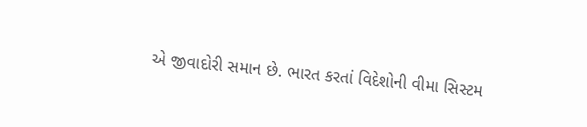એ જીવાદોરી સમાન છે. ભારત કરતાં વિદેશોની વીમા સિસ્ટમ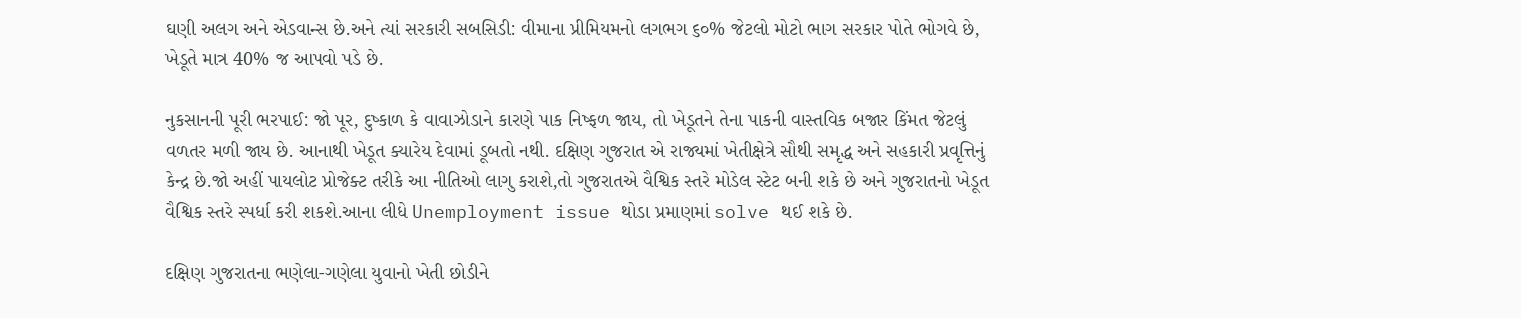ઘણી અલગ અને એડવાન્સ છે.અને ત્યાં સરકારી સબસિડી: વીમાના પ્રીમિયમનો લગભગ ૬૦% જેટલો મોટો ભાગ સરકાર પોતે ભોગવે છે, ખેડૂતે માત્ર 40% જ આપવો પડે છે.

નુકસાનની પૂરી ભરપાઈ: જો પૂર, દુષ્કાળ કે વાવાઝોડાને કારણે પાક નિષ્ફળ જાય, તો ખેડૂતને તેના પાકની વાસ્તવિક બજાર કિંમત જેટલું વળતર મળી જાય છે. આનાથી ખેડૂત ક્યારેય દેવામાં ડૂબતો નથી. દક્ષિણ ગુજરાત એ રાજ્યમાં ખેતીક્ષેત્રે સૌથી સમૃદ્ધ અને સહકારી પ્રવૃત્તિનું કેન્દ્ર છે.જો અહીં પાયલોટ પ્રોજેક્ટ તરીકે આ નીતિઓ લાગુ કરાશે,તો ગુજરાતએ વૈશ્વિક સ્તરે મોડેલ સ્ટેટ બની શકે છે અને ગુજરાતનો ખેડૂત વૈશ્વિક સ્તરે સ્પર્ધા કરી શકશે.આના લીધે Unemployment issue થોડા પ્રમાણમાં solve થઈ શકે છે.

દક્ષિણ ગુજરાતના ભણેલા-ગણેલા યુવાનો ખેતી છોડીને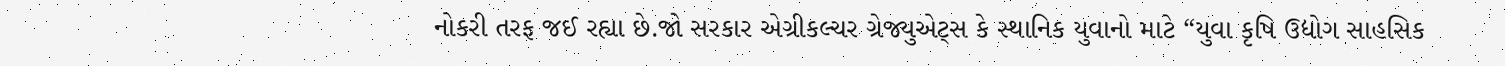નોકરી તરફ જઈ રહ્યા છે.જો સરકાર એગ્રીકલ્ચર ગ્રેજ્યુએટ્સ કે સ્થાનિક યુવાનો માટે “યુવા કૃષિ ઉદ્યોગ સાહસિક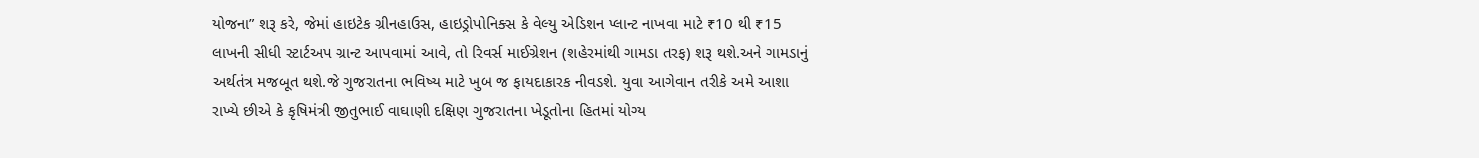યોજના” શરૂ કરે, જેમાં હાઇટેક ગ્રીનહાઉસ, હાઇડ્રોપોનિક્સ કે વેલ્યુ એડિશન પ્લાન્ટ નાખવા માટે ₹10 થી ₹15 લાખની સીધી સ્ટાર્ટઅપ ગ્રાન્ટ આપવામાં આવે, તો રિવર્સ માઈગ્રેશન (શહેરમાંથી ગામડા તરફ) શરૂ થશે.અને ગામડાનું અર્થતંત્ર મજબૂત થશે.જે ગુજરાતના ભવિષ્ય માટે ખુબ જ ફાયદાકારક નીવડશે. યુવા આગેવાન તરીકે અમે આશા રાખ્યે છીએ કે કૃષિમંત્રી જીતુભાઈ વાઘાણી દક્ષિણ ગુજરાતના ખેડૂતોના હિતમાં યોગ્ય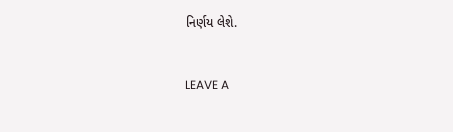નિર્ણય લેશે.


LEAVE A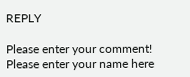REPLY

Please enter your comment!
Please enter your name here